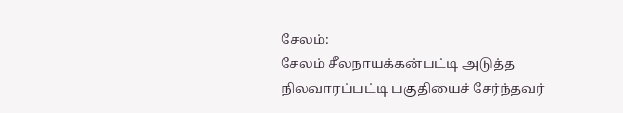சேலம்:
சேலம் சீலநாயக்கன்பட்டி அடுத்த நிலவாரப்பட்டி பகுதியைச் சேர்ந்தவர்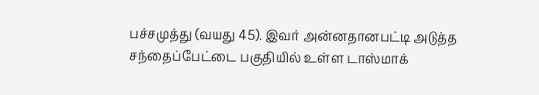பச்சமுத்து (வயது 45). இவர் அன்னதானபட்டி அடுத்த சந்தைப்பேட்டை பகுதியில் உள்ள டாஸ்மாக்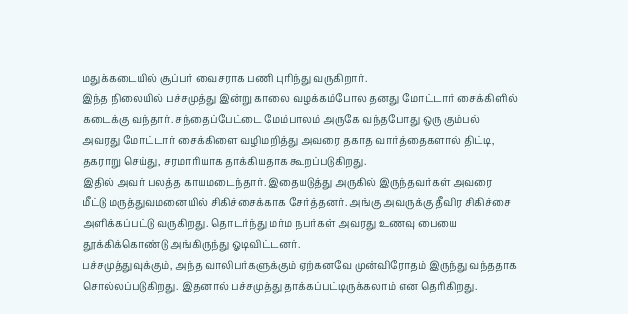மதுக்கடையில் சூப்பர் வைசராக பணி புரிந்து வருகிறார்.
இந்த நிலையில் பச்சமுத்து இன்று காலை வழக்கம்போல தனது மோட்டார் சைக்கிளில் கடைக்கு வந்தார். சந்தைப்பேட்டை மேம்பாலம் அருகே வந்தபோது ஒரு கும்பல் அவரது மோட்டார் சைக்கிளை வழிமறித்து அவரை தகாத வார்த்தைகளால் திட்டி, தகராறு செய்து, சரமாரியாக தாக்கியதாக கூறப்படுகிறது.
இதில் அவர் பலத்த காயமடைந்தார். இதையடுத்து அருகில் இருந்தவர்கள் அவரை மீட்டு மருத்துவமனையில் சிகிச்சைக்காக சேர்த்தனர். அங்கு அவருக்கு தீவிர சிகிச்சை அளிக்கப்பட்டு வருகிறது. தொடர்ந்து மர்ம நபர்கள் அவரது உணவு பையை தூக்கிக்கொண்டு அங்கிருந்து ஓடிவிட்டனர்.
பச்சமுத்துவுக்கும், அந்த வாலிபர்களுக்கும் ஏற்கனவே முன்விரோதம் இருந்து வந்ததாக சொல்லப்படுகிறது. இதனால் பச்சமுத்து தாக்கப்பட்டிருக்கலாம் என தெரிகிறது.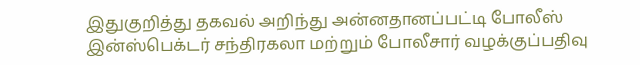இதுகுறித்து தகவல் அறிந்து அன்னதானப்பட்டி போலீஸ் இன்ஸ்பெக்டர் சந்திரகலா மற்றும் போலீசார் வழக்குப்பதிவு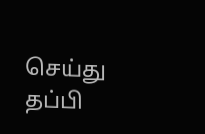செய்து தப்பி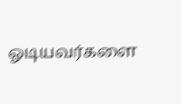ஓடியவர்களை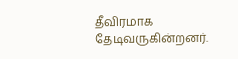தீவிரமாக தேடிவருகின்றனர்.